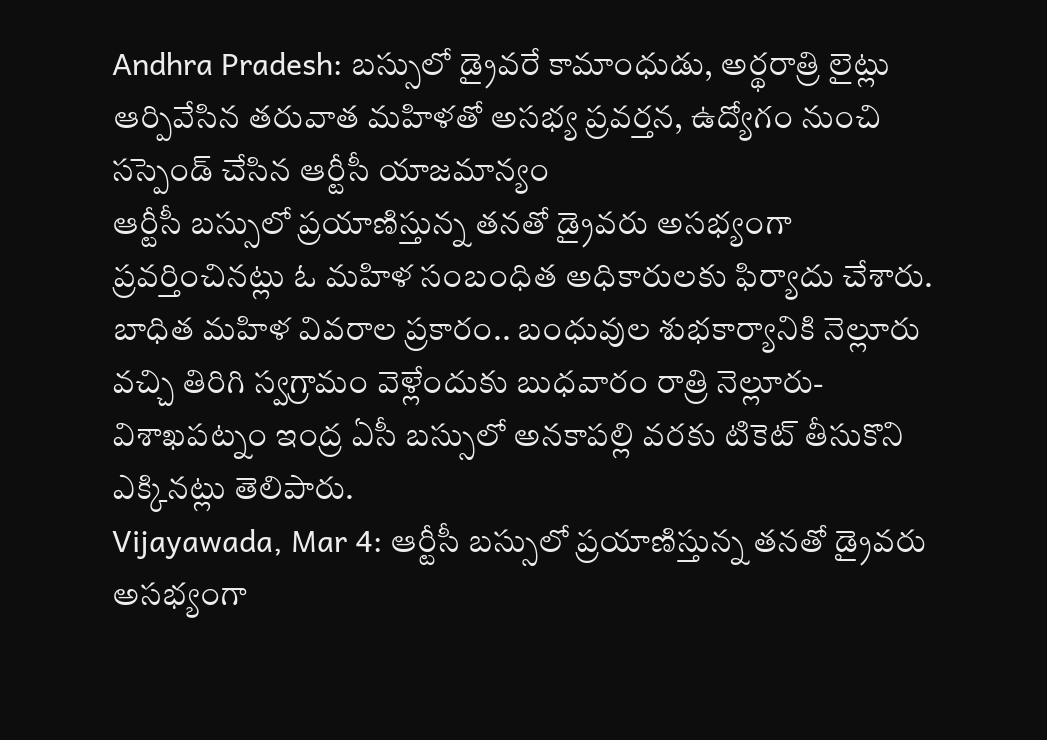Andhra Pradesh: బస్సులో డ్రైవరే కామాంధుడు, అర్థరాత్రి లైట్లు ఆర్పివేసిన తరువాత మహిళతో అసభ్య ప్రవర్తన, ఉద్యోగం నుంచి సస్పెండ్ చేసిన ఆర్టీసీ యాజమాన్యం
ఆర్టీసీ బస్సులో ప్రయాణిస్తున్న తనతో డ్రైవరు అసభ్యంగా ప్రవర్తించినట్లు ఓ మహిళ సంబంధిత అధికారులకు ఫిర్యాదు చేశారు. బాధిత మహిళ వివరాల ప్రకారం.. బంధువుల శుభకార్యానికి నెల్లూరు వచ్చి తిరిగి స్వగ్రామం వెళ్లేందుకు బుధవారం రాత్రి నెల్లూరు-విశాఖపట్నం ఇంద్ర ఏసీ బస్సులో అనకాపల్లి వరకు టికెట్ తీసుకొని ఎక్కినట్లు తెలిపారు.
Vijayawada, Mar 4: ఆర్టీసీ బస్సులో ప్రయాణిస్తున్న తనతో డ్రైవరు అసభ్యంగా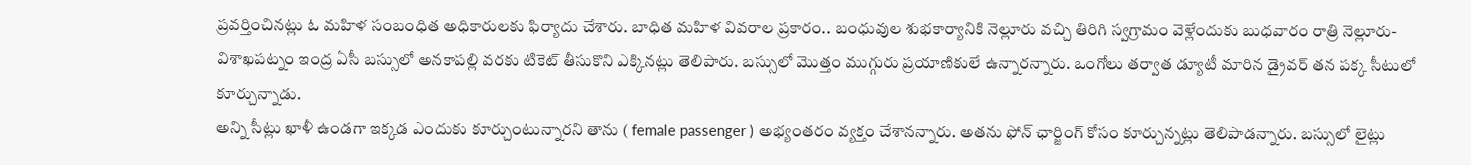ప్రవర్తించినట్లు ఓ మహిళ సంబంధిత అధికారులకు ఫిర్యాదు చేశారు. బాధిత మహిళ వివరాల ప్రకారం.. బంధువుల శుభకార్యానికి నెల్లూరు వచ్చి తిరిగి స్వగ్రామం వెళ్లేందుకు బుధవారం రాత్రి నెల్లూరు-విశాఖపట్నం ఇంద్ర ఏసీ బస్సులో అనకాపల్లి వరకు టికెట్ తీసుకొని ఎక్కినట్లు తెలిపారు. బస్సులో మొత్తం ముగ్గురు ప్రయాణికులే ఉన్నారన్నారు. ఒంగోలు తర్వాత డ్యూటీ మారిన డ్రైవర్ తన పక్క సీటులో కూర్చున్నాడు.
అన్ని సీట్లు ఖాళీ ఉండగా ఇక్కడ ఎందుకు కూర్చుంటున్నారని తాను ( female passenger ) అభ్యంతరం వ్యక్తం చేశానన్నారు. అతను ఫోన్ ఛార్జింగ్ కోసం కూర్చున్నట్లు తెలిపాడన్నారు. బస్సులో లైట్లు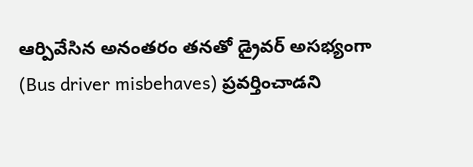ఆర్పివేసిన అనంతరం తనతో డ్రైవర్ అసభ్యంగా (Bus driver misbehaves) ప్రవర్తించాడని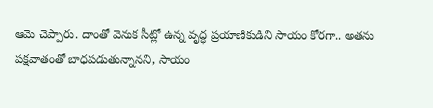ఆమె చెప్పారు. దాంతో వెనుక సీట్లో ఉన్న వృద్ధ ప్రయాణికుడిని సాయం కోరగా.. అతను పక్షవాతంతో బాధపడుతున్నానని, సాయం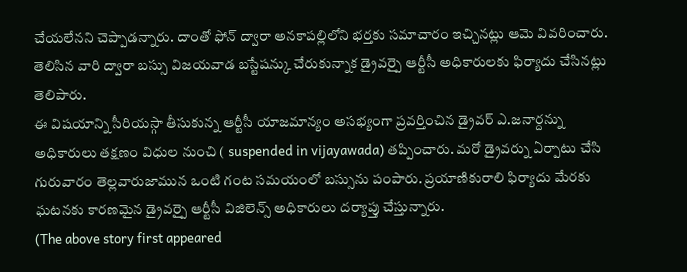చేయలేనని చెప్పాడన్నారు. దాంతో ఫోన్ ద్వారా అనకాపల్లిలోని భర్తకు సమాచారం ఇచ్చినట్లు ఆమె వివరించారు. తెలిసిన వారి ద్వారా బస్సు విజయవాడ బస్టేషన్కు చేరుకున్నాక డ్రైవర్పై ఆర్టీసీ అధికారులకు ఫిర్యాదు చేసినట్లు తెలిపారు.
ఈ విషయాన్ని సీరియస్గా తీసుకున్న ఆర్టీసీ యాజమాన్యం అసభ్యంగా ప్రవర్తించిన డ్రైవర్ ఎ.జనార్దన్ను అధికారులు తక్షణం విధుల నుంచి ( suspended in vijayawada) తప్పించారు. మరో డ్రైవర్ను ఏర్పాటు చేసి గురువారం తెల్లవారుజామున ఒంటి గంట సమయంలో బస్సును పంపారు. ప్రయాణికురాలి ఫిర్యాదు మేరకు ఘటనకు కారణమైన డ్రైవర్పై ఆర్టీసీ విజిలెన్స్ అధికారులు దర్యాప్తు చేస్తున్నారు.
(The above story first appeared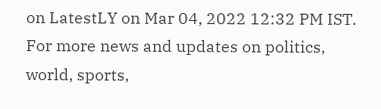on LatestLY on Mar 04, 2022 12:32 PM IST. For more news and updates on politics, world, sports,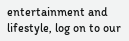entertainment and lifestyle, log on to our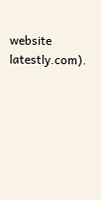website latestly.com).